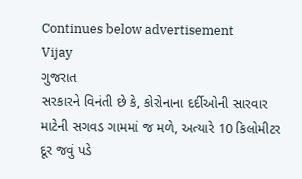Continues below advertisement
Vijay
ગુજરાત
સરકારને વિનંતી છે કે, કોરોનાના દર્દીઓની સારવાર માટેની સગવડ ગામમાં જ મળે, અત્યારે 10 કિલોમીટર દૂર જવું પડે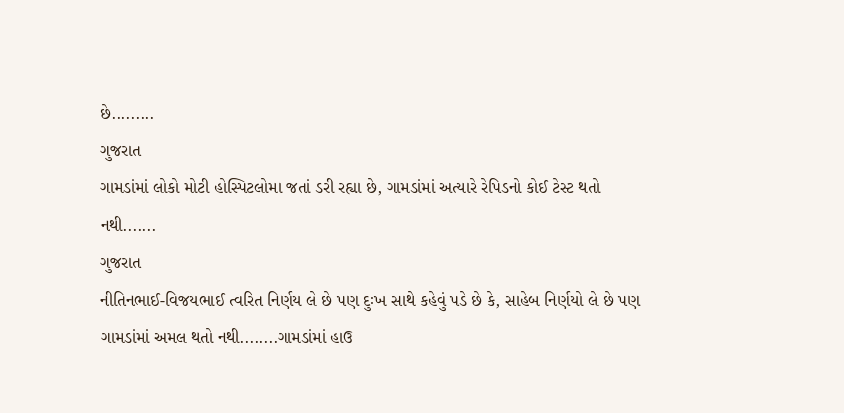છે.........
ગુજરાત
ગામડાંમાં લોકો મોટી હોસ્પિટલોમા જતાં ડરી રહ્યા છે, ગામડાંમાં અત્યારે રેપિડનો કોઈ ટેસ્ટ થતો નથી.......
ગુજરાત
નીતિનભાઈ-વિજયભાઈ ત્વરિત નિર્ણય લે છે પણ દુઃખ સાથે કહેવું પડે છે કે, સાહેબ નિર્ણયો લે છે પણ ગામડાંમાં અમલ થતો નથી........ગામડાંમાં હાઉ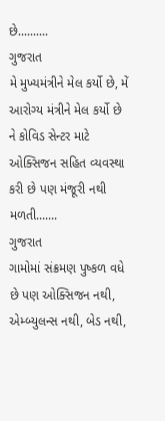છે..........
ગુજરાત
મે મુખ્યમંત્રીને મેલ કર્યો છે, મેં આરોગ્ય મંત્રીને મેલ કર્યો છે ને કોવિડ સેન્ટર માટે ઓક્સિજન સહિત વ્યવસ્થા કરી છે પણ મંજૂરી નથી મળતી.......
ગુજરાત
ગામોમાં સંક્રમણ પુષ્કળ વધે છે પણ ઓક્સિજન નથી, એમ્બ્યુલન્સ નથી, બેડ નથી,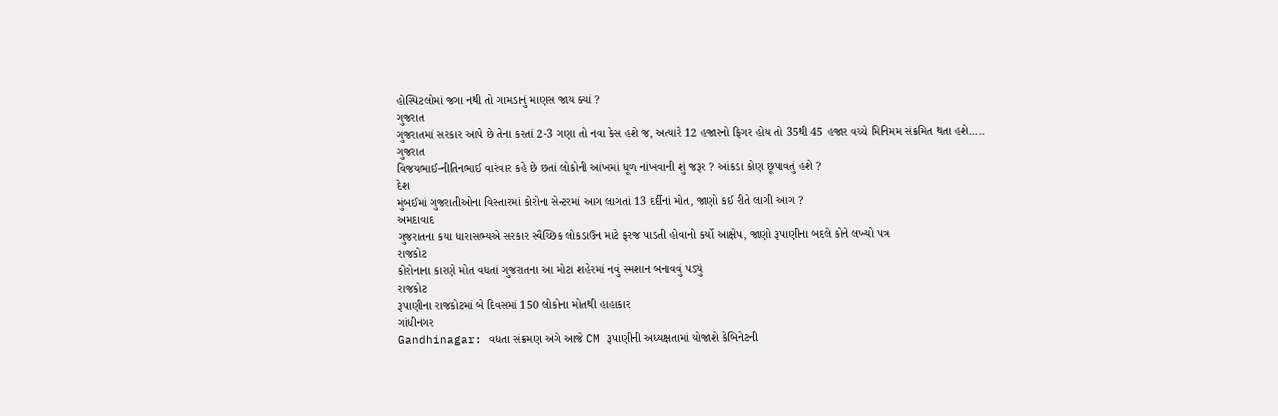હોસ્પિટલોમાં જગા નથી તો ગામડાનું માણસ જાય ક્યાં ?
ગુજરાત
ગુજરાતમાં સરકાર આપે છે તેના કરતાં 2-3 ગણા તો નવા કેસ હશે જ, અત્યારે 12 હજારનો ફિગર હોય તો 35થી 45 હજાર વચ્ચે મિનિમમ સંક્રમિત થતા હશે.....
ગુજરાત
વિજયભાઈ-નીતિનભાઈ વારંવાર કહે છે છતાં લોકોની આંખમાં ધૂળ નાંખવાની શું જરૂર ? આંકડા કોણ છૂપાવતું હશે ?
દેશ
મુંબઈમાં ગુજરાતીઓના વિસ્તારમાં કોરોના સેન્ટરમાં આગ લાગતાં 13 દર્દીનાં મોત, જાણો કઈ રીતે લાગી આગ ?
અમદાવાદ
ગુજરાતના કયા ધારાસભ્યએ સરકાર સ્વૈચ્છિક લોકડાઉન માટે ફરજ પાડતી હોવાનો કર્યો આક્ષેપ, જાણો રૂપાણીના બદલે કોને લખ્યો પત્ર
રાજકોટ
કોરોનાના કારણે મોત વધતાં ગુજરાતના આ મોટા શહેરમાં નવું સ્મશાન બનાવવું પડ્યું
રાજકોટ
રૂપાણીના રાજકોટમાં બે દિવસમાં 150 લોકોના મોતથી હાહાકાર
ગાંધીનગર
Gandhinagar: વધતા સંક્રમણ અંગે આજે CM રૂપાણીની અધ્યક્ષતામાં યોજાશે કેબિનેટની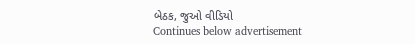બેઠક, જુઓ વીડિયો
Continues below advertisement